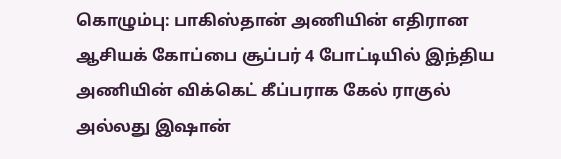கொழும்பு: பாகிஸ்தான் அணியின் எதிரான ஆசியக் கோப்பை சூப்பர் 4 போட்டியில் இந்திய அணியின் விக்கெட் கீப்பராக கேல் ராகுல் அல்லது இஷான்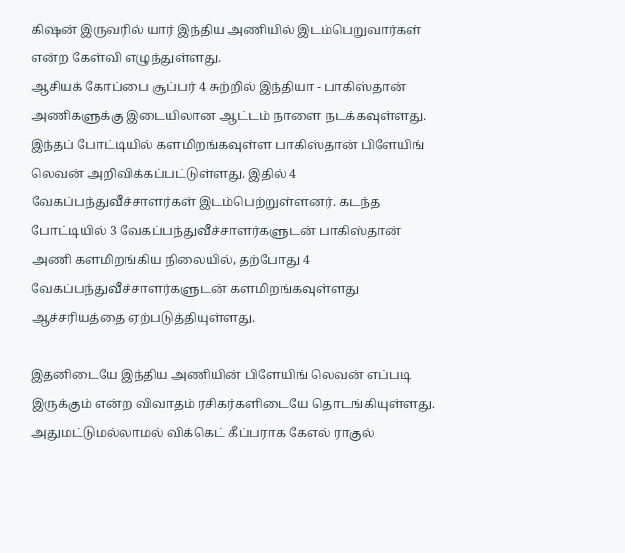கிஷன் இருவரில் யார் இந்திய அணியில் இடம்பெறுவார்கள் என்ற கேள்வி எழுந்துள்ளது.
ஆசியக் கோப்பை சூப்பர் 4 சுற்றில் இந்தியா - பாகிஸ்தான் அணிகளுக்கு இடையிலான ஆட்டம் நாளை நடக்கவுள்ளது. இந்தப் போட்டியில் களமிறங்கவுள்ள பாகிஸ்தான் பிளேயிங் லெவன் அறிவிக்கப்பட்டுள்ளது. இதில் 4 வேகப்பந்துவீச்சாளர்கள் இடம்பெற்றுள்ளனர். கடந்த போட்டியில் 3 வேகப்பந்துவீச்சாளர்களுடன் பாகிஸ்தான் அணி களமிறங்கிய நிலையில், தற்போது 4 வேகப்பந்துவீச்சாளர்களுடன் களமிறங்கவுள்ளது ஆச்சரியத்தை ஏற்படுத்தியுள்ளது.

இதனிடையே இந்திய அணியின் பிளேயிங் லெவன் எப்படி இருக்கும் என்ற விவாதம் ரசிகர்களிடையே தொடங்கியுள்ளது. அதுமட்டுமல்லாமல் விக்கெட் கீப்பராக கேஎல் ராகுல்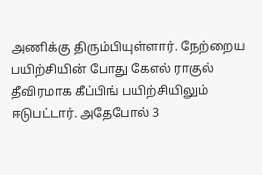அணிக்கு திரும்பியுள்ளார். நேற்றைய பயிற்சியின் போது கேஎல் ராகுல் தீவிரமாக கீப்பிங் பயிற்சியிலும் ஈடுபட்டார். அதேபோல் 3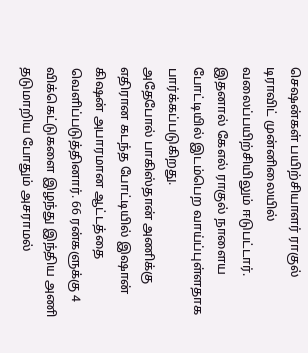செஷன்கள் பயிற்சியாளர் ராகுல் டிராவிட் முன்னிலையில் வலைப்பயிற்சியிலும் ஈடுபட்டார். இதனால் கேஎல் ராகுல் நாளைய போட்டியில் இடம்பெற வாய்ப்புள்ளதாக பார்க்கப்படுகிறது.
அதேபோல் பாகிஸ்தான் அணிக்கு எதிரான கடந்த போட்டியில் இஷான் கிஷன் அபாரமான ஆட்டத்தை வெளிப்படுத்தினார். 66 ரன்களுக்கு 4 விக்கெட்டுகளை இழந்து இந்திய அணி தடுமாறிய போதும் அசராமல்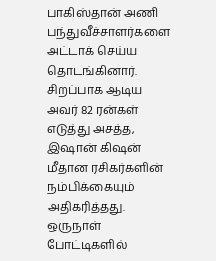பாகிஸ்தான் அணி பந்துவீச்சாளர்களை அட்டாக் செய்ய தொடங்கினார். சிறப்பாக ஆடிய அவர் 82 ரன்கள் எடுத்து அசத்த, இஷான் கிஷன் மீதான ரசிகர்களின் நம்பிக்கையும் அதிகரித்தது. ஒருநாள் போட்டிகளில்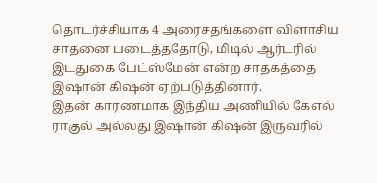தொடர்ச்சியாக 4 அரைசதங்களை விளாசிய சாதனை படைத்ததோடு, மிடில் ஆர்டரில் இடதுகை பேட்ஸ்மேன் என்ற சாதகத்தை இஷான் கிஷன் ஏற்படுத்தினார்.
இதன் காரணமாக இந்திய அணியில் கேஎல் ராகுல் அல்லது இஷான் கிஷன் இருவரில்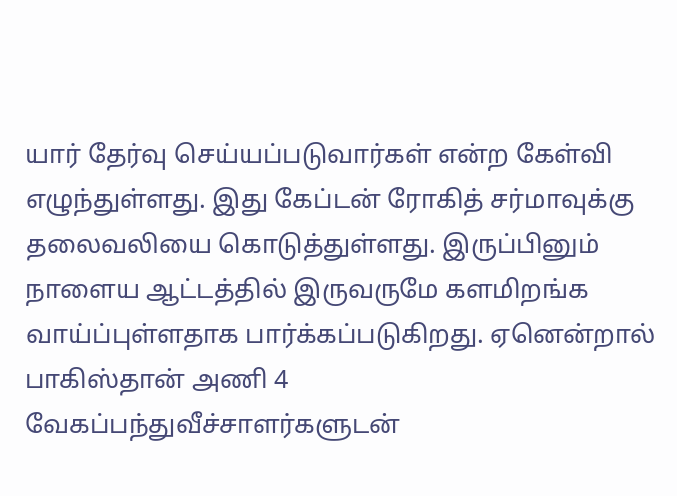யார் தேர்வு செய்யப்படுவார்கள் என்ற கேள்வி எழுந்துள்ளது. இது கேப்டன் ரோகித் சர்மாவுக்கு தலைவலியை கொடுத்துள்ளது. இருப்பினும் நாளைய ஆட்டத்தில் இருவருமே களமிறங்க வாய்ப்புள்ளதாக பார்க்கப்படுகிறது. ஏனென்றால் பாகிஸ்தான் அணி 4 வேகப்பந்துவீச்சாளர்களுடன்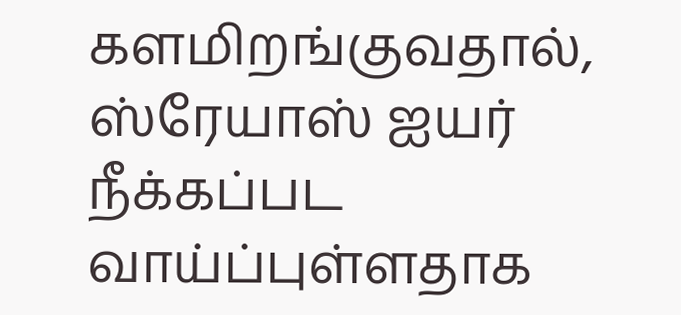களமிறங்குவதால், ஸ்ரேயாஸ் ஐயர் நீக்கப்பட வாய்ப்புள்ளதாக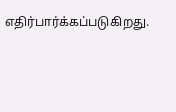எதிர்பார்க்கப்படுகிறது.